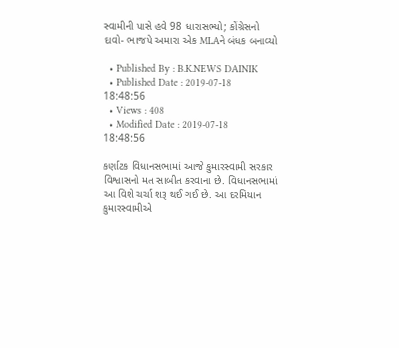સ્વામીની પાસે હવે 98 ધારાસભ્યો; કોંગ્રેસનો દાવો- ભાજપે અમારા એક MLAને બંધક બનાવ્યો

  • Published By : B.K.NEWS DAINIK
  • Published Date : 2019-07-18 18:48:56
  • Views : 408
  • Modified Date : 2019-07-18 18:48:56

કર્ણાટક વિધાનસભામાં આજે કુમારસ્વામી સરકાર વિશ્વાસનો મત સાબીત કરવાના છે. વિધાનસભામાં આ વિશે ચર્ચા શરૂ થઈ ગઈ છે. આ દરમિયાન કુમારસ્વામીએ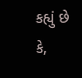કહ્યું છે કે,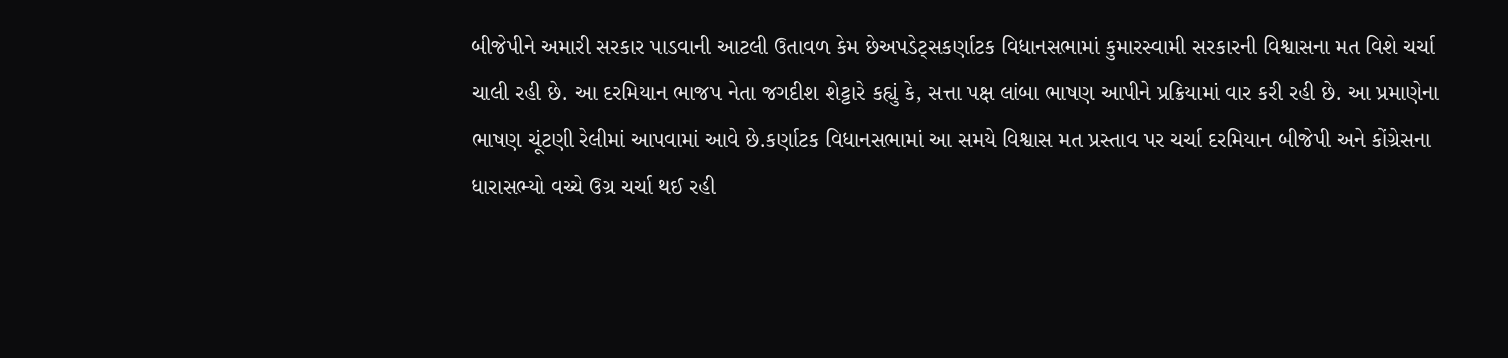બીજેપીને અમારી સરકાર પાડવાની આટલી ઉતાવળ કેમ છેઅપડેટ્સકર્ણાટક વિધાનસભામાં કુમારસ્વામી સરકારની વિશ્વાસના મત વિશે ચર્ચા ચાલી રહી છે. આ દરમિયાન ભાજપ નેતા જગદીશ શેટ્ટારે કહ્યું કે, સત્તા પક્ષ લાંબા ભાષણ આપીને પ્રક્રિયામાં વાર કરી રહી છે. આ પ્રમાણેના ભાષણ ચૂંટણી રેલીમાં આપવામાં આવે છે.કર્ણાટક વિધાનસભામાં આ સમયે વિશ્વાસ મત પ્રસ્તાવ પર ચર્ચા દરમિયાન બીજેપી અને કોંગ્રેસના ધારાસભ્યો વચ્ચે ઉગ્ર ચર્ચા થઈ રહી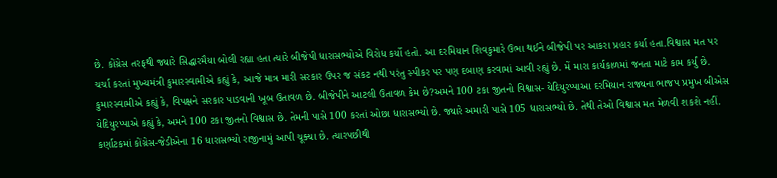છે. કોંગ્રેસ તરફથી જ્યારે સિદ્ધારમૈયા બોલી રહ્યા હતા ત્યારે બીજેપી ધારાસભ્યોએ વિરોધ કર્યો હતો. આ દરમિયાન શિવકુમારે ઉભા થઈને બીજેપી પર આકરા પ્રહાર કર્યા હતા.વિશ્વાસ મત પર ચર્ચા કરતાં મુખ્યમંત્રી કુમારસ્વામીએ કહ્યું કે, આજે માત્ર મારી સરકાર ઉપર જ સંકટ નથી પરંતુ સ્પીકર પર પણ દબાણ કરવામાં આવી રહ્યું છે. મેં મારા કાર્યકાળમાં જનતા માટે કામ કર્યું છે. કુમારસ્વામીએ કહ્યું કે, વિપક્ષને સરકાર પાડવાની ખૂબ ઉતાવળ છે. બીજેપીને આટલી ઉતાવળ કેમ છે?અમને 100 ટકા જીતનો વિશ્વાસ- યેદિયુરપ્પાઆ દરમિયાન રાજ્યના ભાજપ પ્રમુખ બીએસ યેદિયુરપ્પાએ કહ્યું કે, અમને 100 ટકા જીતનો વિશ્વાસ છે. તેમની પાસે 100 કરતાં ઓછા ધારાસભ્યો છે. જ્યારે અમારી પાસે 105 ધારાસભ્યો છે. તેથી તેઓ વિશ્વાસ મત મેળવી શકશે નહીં. કર્ણાટકમાં કોંગ્રેસ-જેડીએના 16 ધારાસભ્યો રાજીનામું આપી ચૂક્યા છે. ત્યારપછીથી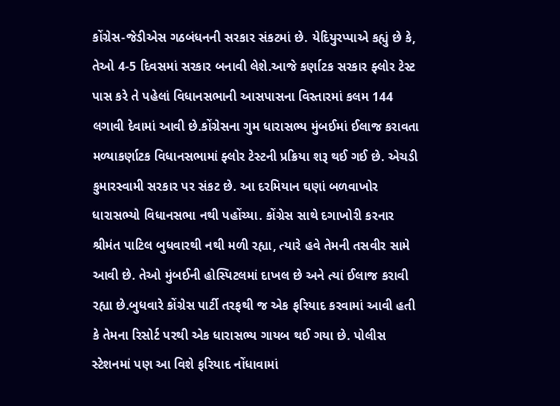કોંગ્રેસ-જેડીએસ ગઠબંધનની સરકાર સંકટમાં છે. યેદિયુરપ્પાએ કહ્યું છે કે, તેઓ 4-5 દિવસમાં સરકાર બનાવી લેશે.આજે કર્ણાટક સરકાર ફ્લોર ટેસ્ટ પાસ કરે તે પહેલાં વિધાનસભાની આસપાસના વિસ્તારમાં કલમ 144 લગાવી દેવામાં આવી છે.કોંગ્રેસના ગુમ ધારાસભ્ય મુંબઈમાં ઈલાજ કરાવતા મળ્યાકર્ણાટક વિધાનસભામાં ફ્લોર ટેસ્ટની પ્રક્રિયા શરૂ થઈ ગઈ છે. એચડી કુમારસ્વામી સરકાર પર સંકટ છે. આ દરમિયાન ઘણાં બળવાખોર ધારાસભ્યો વિધાનસભા નથી પહોંચ્યા. કોંગ્રેસ સાથે દગાખોરી કરનાર શ્રીમંત પાટિલ બુધવારથી નથી મળી રહ્યા, ત્યારે હવે તેમની તસવીર સામે આવી છે. તેઓ મુંબઈની હોસ્પિટલમાં દાખલ છે અને ત્યાં ઈલાજ કરાવી રહ્યા છે.બુધવારે કોંગ્રેસ પાર્ટી તરફથી જ એક ફરિયાદ કરવામાં આવી હતી કે તેમના રિસોર્ટ પરથી એક ધારાસભ્ય ગાયબ થઈ ગયા છે. પોલીસ સ્ટેશનમાં પણ આ વિશે ફરિયાદ નોંધાવામાં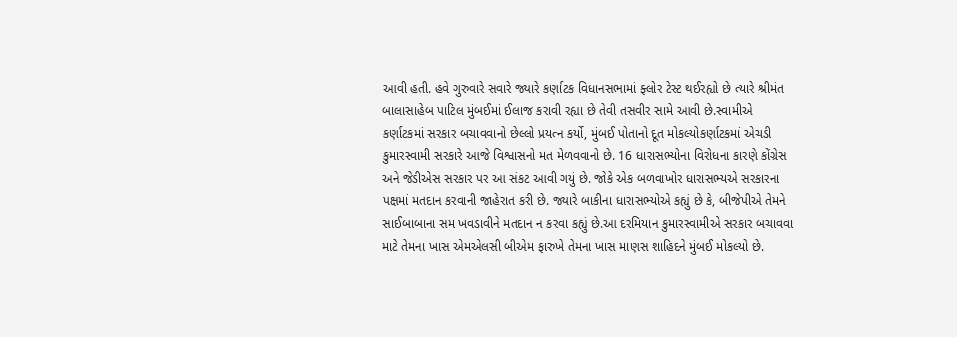આવી હતી. હવે ગુરુવારે સવારે જ્યારે કર્ણાટક વિધાનસભામાં ફ્લોર ટેસ્ટ થઈરહ્યો છે ત્યારે શ્રીમંત બાલાસાહેબ પાટિલ મુંબઈમાં ઈલાજ કરાવી રહ્યા છે તેવી તસવીર સામે આવી છે.સ્વામીએ કર્ણાટકમાં સરકાર બચાવવાનો છેલ્લો પ્રયત્ન કર્યો, મુંબઈ પોતાનો દૂત મોકલ્યોકર્ણાટકમાં એચડી કુમારસ્વામી સરકારે આજે વિશ્વાસનો મત મેળવવાનો છે. 16 ધારાસભ્યોના વિરોધના કારણે કોંગ્રેસ અને જેડીએસ સરકાર પર આ સંકટ આવી ગયું છે. જોકે એક બળવાખોર ધારાસભ્યએ સરકારના પક્ષમાં મતદાન કરવાની જાહેરાત કરી છે. જ્યારે બાકીના ધારાસભ્યોએ કહ્યું છે કે, બીજેપીએ તેમને સાઈબાબાના સમ ખવડાવીને મતદાન ન કરવા કહ્યું છે.આ દરમિયાન કુમારસ્વામીએ સરકાર બચાવવા માટે તેમના ખાસ એમએલસી બીએમ ફારુખે તેમના ખાસ માણસ શાહિદને મુંબઈ મોકલ્યો છે.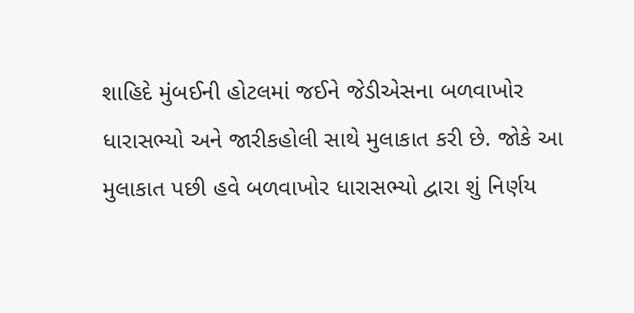શાહિદે મુંબઈની હોટલમાં જઈને જેડીએસના બળવાખોર ધારાસભ્યો અને જારીકહોલી સાથે મુલાકાત કરી છે. જોકે આ મુલાકાત પછી હવે બળવાખોર ધારાસભ્યો દ્વારા શું નિર્ણય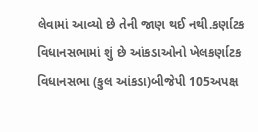લેવામાં આવ્યો છે તેની જાણ થઈ નથી.કર્ણાટક વિધાનસભામાં શું છે આંકડાઓનો ખેલકર્ણાટક વિધાનસભા (કુલ આંકડા)બીજેપી 105અપક્ષ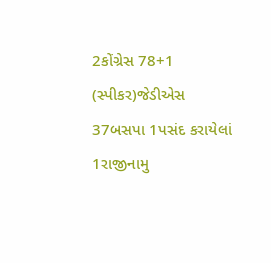2કોંગ્રેસ 78+1 (સ્પીકર)જેડીએસ 37બસપા 1પસંદ કરાયેલાં 1રાજીનામુ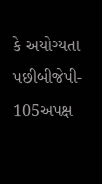કે અયોગ્યતા પછીબીજેપી- 105અપક્ષ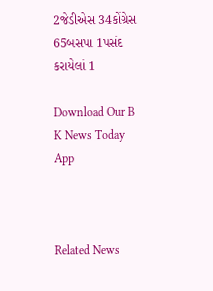2જેડીએસ 34કોંગ્રેસ 65બસપા 1પસંદ કરાયેલાં 1

Download Our B K News Today App



Related News